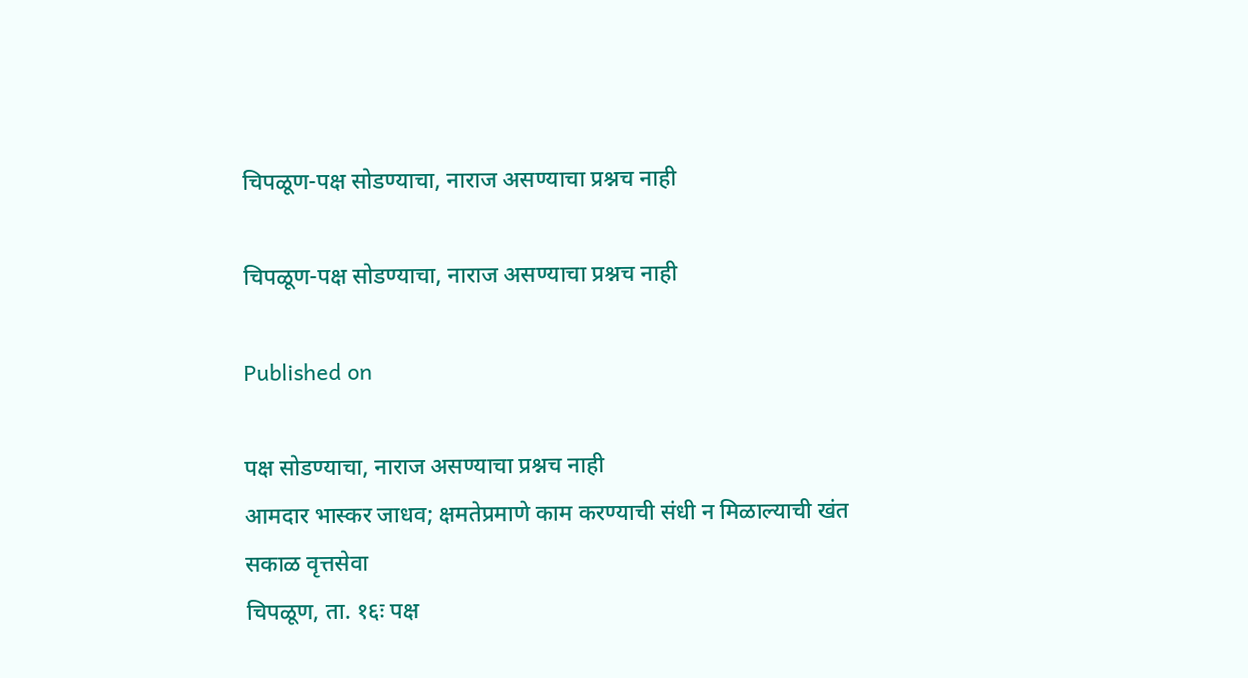चिपळूण-पक्ष सोडण्याचा, नाराज असण्याचा प्रश्नच नाही

चिपळूण-पक्ष सोडण्याचा, नाराज असण्याचा प्रश्नच नाही

Published on

पक्ष सोडण्याचा, नाराज असण्याचा प्रश्नच नाही
आमदार भास्कर जाधव; क्षमतेप्रमाणे काम करण्याची संधी न मिळाल्याची खंत
सकाळ वृत्तसेवा
चिपळूण, ता. १६ः पक्ष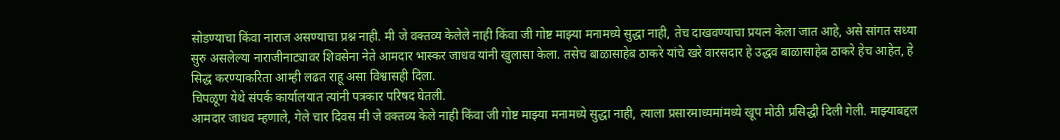सोडण्याचा किंवा नाराज असण्याचा प्रश्न नाही. मी जे वक्तव्य केलेले नाही किंवा जी गोष्ट माझ्या मनामध्ये सुद्धा नाही, तेच दाखवण्याचा प्रयत्न केला जात आहे, असे सांगत सध्या सुरु असलेल्या नाराजीनाट्यावर शिवसेना नेते आमदार भास्कर जाधव यांनी खुलासा केला. तसेच बाळासाहेब ठाकरे यांचे खरे वारसदार हे उद्धव बाळासाहेब ठाकरे हेच आहेत, हे सिद्ध करण्याकरिता आम्ही लढत राहू असा विश्वासही दिला.
चिपळूण येथे संपर्क कार्यालयात त्यांनी पत्रकार परिषद घेतली.
आमदार जाधव म्हणाले, गेले चार दिवस मी जे वक्तव्य केले नाही किंवा जी गोष्ट माझ्या मनामध्ये सुद्धा नाही, त्याला प्रसारमाध्यमांमध्ये खूप मोठी प्रसिद्धी दिली गेली. माझ्याबद्दल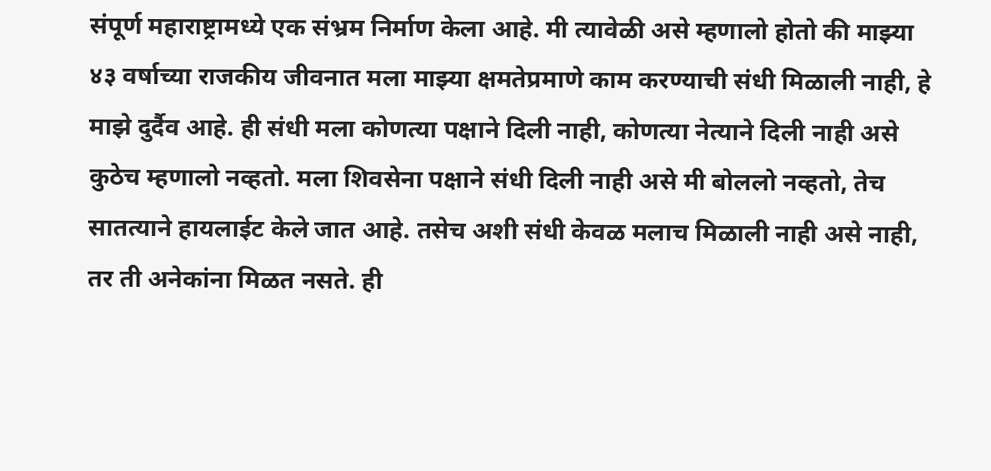संपूर्ण महाराष्ट्रामध्ये एक संभ्रम निर्माण केला आहे. मी त्यावेळी असे म्हणालो होतो की माझ्या ४३ वर्षाच्या राजकीय जीवनात मला माझ्या क्षमतेप्रमाणे काम करण्याची संधी मिळाली नाही, हे माझे दुर्दैव आहे. ही संधी मला कोणत्या पक्षाने दिली नाही, कोणत्या नेत्याने दिली नाही असे कुठेच म्हणालो नव्हतो. मला शिवसेना पक्षाने संधी दिली नाही असे मी बोललो नव्हतो, तेच सातत्याने हायलाईट केले जात आहे. तसेच अशी संधी केवळ मलाच मिळाली नाही असे नाही, तर ती अनेकांना मिळत नसते. ही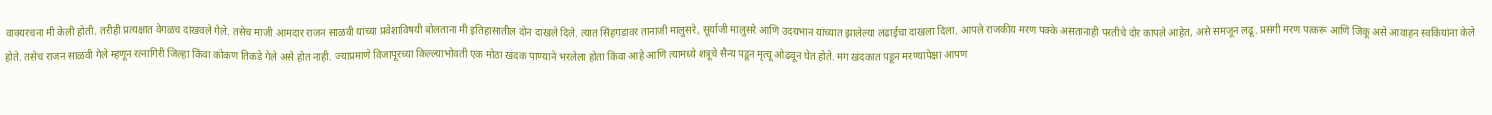वाक्यरचना मी केली होती. तरीही प्रत्यक्षात वेगळच दाखवले गेले. तसेच माजी आमदार राजन साळवी यांच्या प्रवेशाविषयी बोलताना मी इतिहासातील दोन दाखले दिले. त्यात सिंहगडावर तानाजी मालुसरे, सूर्याजी मालुसरे आणि उदयभान यांच्यात झालेल्या लढाईचा दाखला दिला. आपले राजकीय मरण पक्के असतानाही परतीचे दोर कापले आहेत, असे समजून लढू. प्रसंगी मरण पत्करू आणि जिंकू असे आवाहन स्वकियांना केले होते. तसेच राजन साळवी गेले म्हणून रत्नागिरी जिल्हा किंवा कोकण तिकडे गेले असे होत नाही. ज्याप्रमाणे विजापूरच्या किल्ल्याभोवती एक मोठा खंदक पाण्याने भरलेला होता किंवा आहे आणि त्यामध्ये शत्रूचे सैन्य पडून मृत्यू ओढवून घेत होते. मग खंदकात पडून मरण्यापेक्षा आपण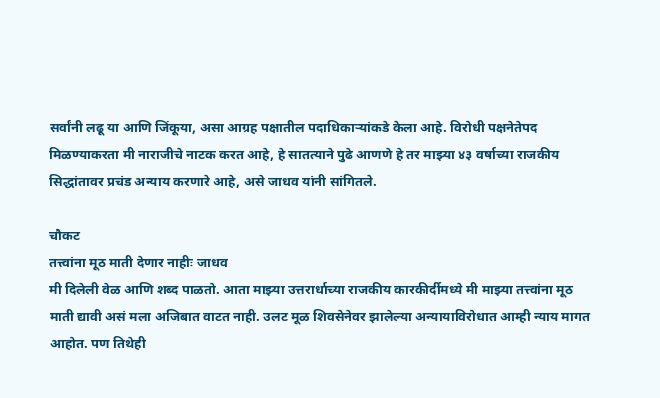सर्वांनी लढू या आणि जिंकूया, असा आग्रह पक्षातील पदाधिकाऱ्यांकडे केला आहे. विरोधी पक्षनेतेपद मिळण्याकरता मी नाराजीचे नाटक करत आहे, हे सातत्याने पुढे आणणे हे तर माझ्या ४३ वर्षाच्या राजकीय सिद्धांतावर प्रचंड अन्याय करणारे आहे, असे जाधव यांनी सांगितले.

चौकट
तत्त्वांना मूठ माती देणार नाहीः जाधव
मी दिलेली वेळ आणि शब्द पाळतो. आता माझ्या उत्तरार्धाच्या राजकीय कारकीर्दीमध्ये मी माझ्या तत्त्वांना मूठ माती द्यावी असं मला अजिबात वाटत नाही. उलट मूळ शिवसेनेवर झालेल्या अन्यायाविरोधात आम्ही न्याय मागत आहोत. पण तिथेही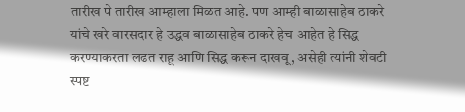तारीख पे तारीख आम्हाला मिळत आहे. पण आम्ही बाळासाहेब ठाकरे यांचे खरे वारसदार हे उद्धव बाळासाहेब ठाकरे हेच आहेत हे सिद्ध करण्याकरता लढत राहू आणि सिद्ध करून दाखवू, असेही त्यांनी शेवटी स्पष्ट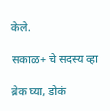केले.

सकाळ+ चे सदस्य व्हा

ब्रेक घ्या, डोकं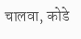चालवा, कोडे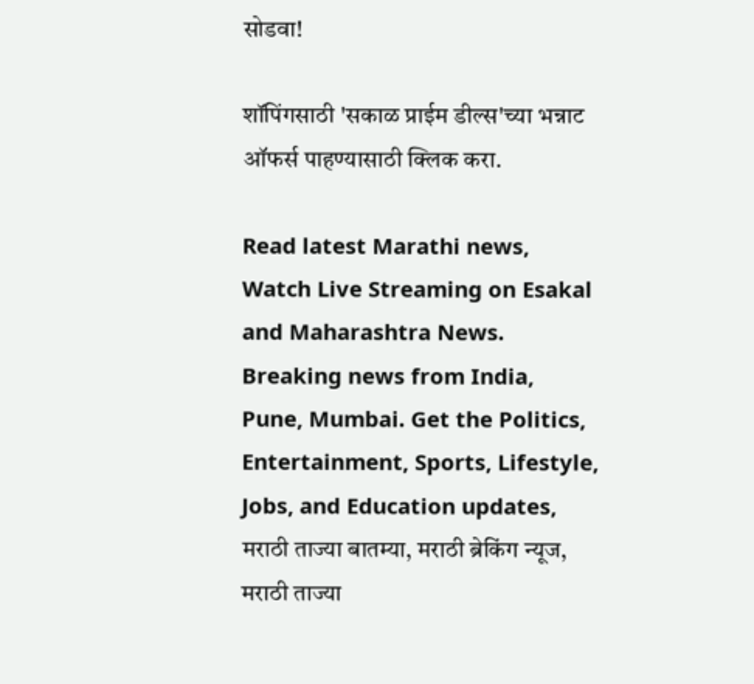सोडवा!

शॉपिंगसाठी 'सकाळ प्राईम डील्स'च्या भन्नाट ऑफर्स पाहण्यासाठी क्लिक करा.

Read latest Marathi news, Watch Live Streaming on Esakal and Maharashtra News. Breaking news from India, Pune, Mumbai. Get the Politics, Entertainment, Sports, Lifestyle, Jobs, and Education updates, मराठी ताज्या बातम्या, मराठी ब्रेकिंग न्यूज, मराठी ताज्या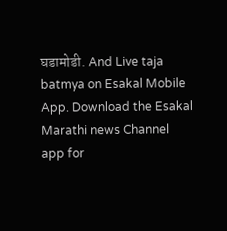घडामोडी. And Live taja batmya on Esakal Mobile App. Download the Esakal Marathi news Channel app for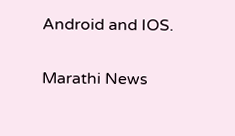Android and IOS.

Marathi News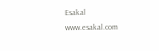Esakal
www.esakal.com